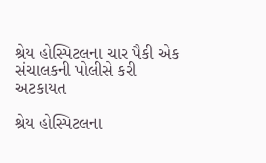શ્રેય હોસ્પિટલના ચાર પૈકી એક સંચાલકની પોલીસે કરી અટકાયત

શ્રેય હોસ્પિટલના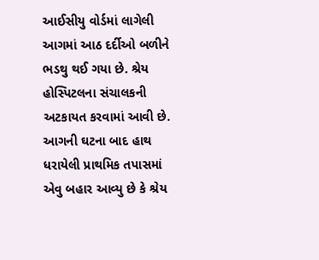આઈસીયુ વોર્ડમાં લાગેલી આગમાં આઠ દર્દીઓ બળીને ભડથુ થઈ ગયા છે. શ્રેય હોસ્પિટલના સંચાલકની અટકાયત કરવામાં આવી છે. આગની ઘટના બાદ હાથ ધરાયેલી પ્રાથમિક તપાસમાં એવુ બહાર આવ્યુ છે કે શ્રેય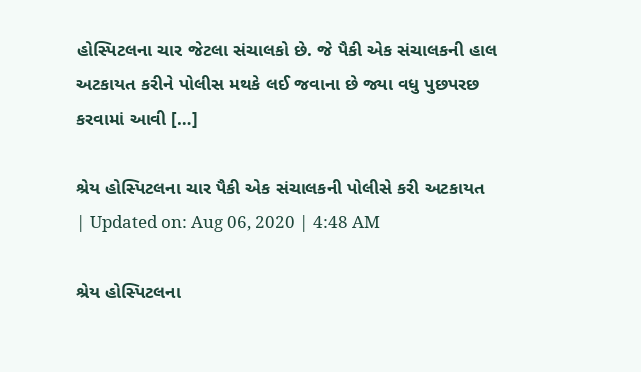હોસ્પિટલના ચાર જેટલા સંચાલકો છે. જે પૈકી એક સંચાલકની હાલ અટકાયત કરીને પોલીસ મથકે લઈ જવાના છે જ્યા વધુ પુછપરછ કરવામાં આવી […]

શ્રેય હોસ્પિટલના ચાર પૈકી એક સંચાલકની પોલીસે કરી અટકાયત
| Updated on: Aug 06, 2020 | 4:48 AM

શ્રેય હોસ્પિટલના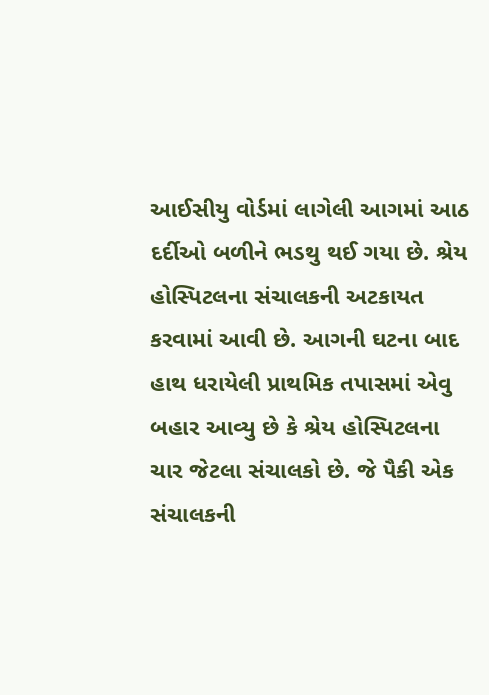આઈસીયુ વોર્ડમાં લાગેલી આગમાં આઠ દર્દીઓ બળીને ભડથુ થઈ ગયા છે. શ્રેય હોસ્પિટલના સંચાલકની અટકાયત કરવામાં આવી છે. આગની ઘટના બાદ હાથ ધરાયેલી પ્રાથમિક તપાસમાં એવુ બહાર આવ્યુ છે કે શ્રેય હોસ્પિટલના ચાર જેટલા સંચાલકો છે. જે પૈકી એક સંચાલકની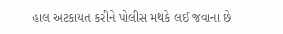હાલ અટકાયત કરીને પોલીસ મથકે લઈ જવાના છે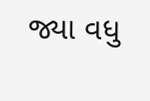જ્યા વધુ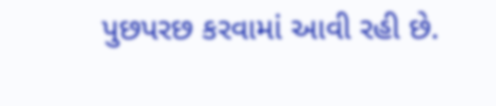પુછપરછ કરવામાં આવી રહી છે.